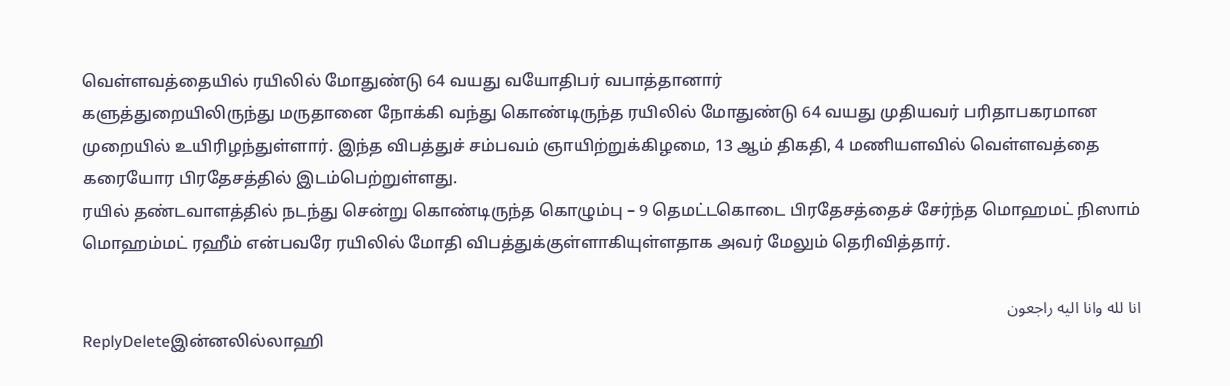வெள்ளவத்தையில் ரயிலில் மோதுண்டு 64 வயது வயோதிபர் வபாத்தானார்
களுத்துறையிலிருந்து மருதானை நோக்கி வந்து கொண்டிருந்த ரயிலில் மோதுண்டு 64 வயது முதியவர் பரிதாபகரமான முறையில் உயிரிழந்துள்ளார். இந்த விபத்துச் சம்பவம் ஞாயிற்றுக்கிழமை, 13 ஆம் திகதி, 4 மணியளவில் வெள்ளவத்தை கரையோர பிரதேசத்தில் இடம்பெற்றுள்ளது.
ரயில் தண்டவாளத்தில் நடந்து சென்று கொண்டிருந்த கொழும்பு – 9 தெமட்டகொடை பிரதேசத்தைச் சேர்ந்த மொஹமட் நிஸாம் மொஹம்மட் ரஹீம் என்பவரே ரயிலில் மோதி விபத்துக்குள்ளாகியுள்ளதாக அவர் மேலும் தெரிவித்தார்.

انا لله وانا اليه راجعون
ReplyDeleteஇன்னலில்லாஹி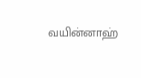வயின்னாஹ்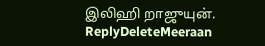இலிஹி றாஜுயுன்.
ReplyDeleteMeeraan